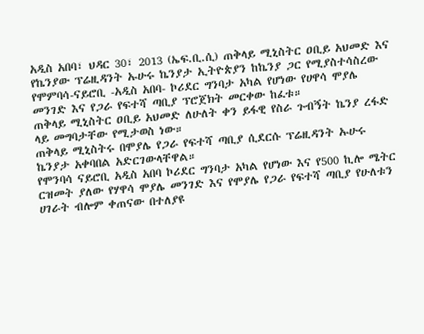አዲስ አበባ፣ ህዳር 30፣ 2013 (ኤፍ.ቢ.ሲ) ጠቅላይ ሚኒስትር ዐቢይ አህመድ እና የኬንያው ፕሬዚዳንት ኡሁሩ ኬንያታ ኢትዮጵያን ከኬንያ ጋር የሚያስተሳስረው የሞምባሳ-ናይሮቢ -አዲስ አበባ- ኮሪደር ግንባታ አካል የሆነው የሀዋሳ ሞያሌ መንገድ እና የጋራ የፍተሻ ጣቢያ ፕሮጀክት መርቀው ከፈቱ።
ጠቅላይ ሚኒስትር ዐቢይ አህመድ ለሁለት ቀን ይፋዊ የስራ ጉብኝት ኬንያ ረፋድ ላይ መግባታቸው የሚታወስ ነው።
ጠቅላይ ሚኒስትሩ በሞያሌ የጋራ የፍተሻ ጣቢያ ሲደርሱ ፕሬዚዳንት ኡሁሩ ኬንያታ አቀባበል አድርገውላቸዋል።
የሞንባሳ ናይሮቢ አዲስ አበባ ኮሪደር ግንባታ አካል የሆነው እና የ500 ኪሎ ሜትር ርዝመት ያለው የሃዋሳ ሞያሌ መንገድ እና የሞያሌ የጋራ የፍተሻ ጣቢያ የሁለቱን ሀገራት ብሎም ቀጠናው በተለያዩ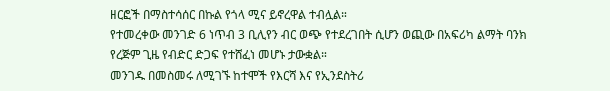ዘርፎች በማስተሳሰር በኩል የጎላ ሚና ይኖረዋል ተብሏል።
የተመረቀው መንገድ 6 ነጥብ 3 ቢሊየን ብር ወጭ የተደረገበት ሲሆን ወጪው በአፍሪካ ልማት ባንክ የረጅም ጊዜ የብድር ድጋፍ የተሸፈነ መሆኑ ታውቋል።
መንገዱ በመስመሩ ለሚገኙ ከተሞች የእርሻ እና የኢንደስትሪ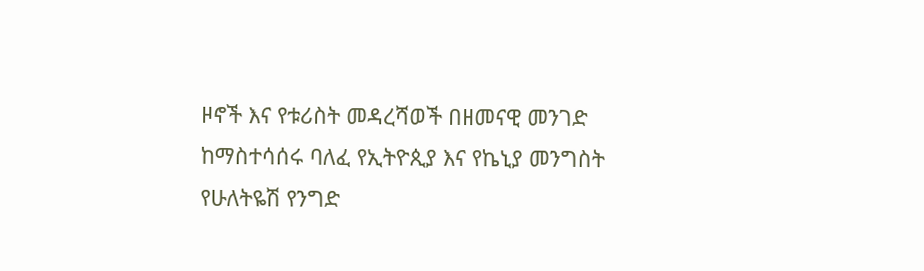ዞኖች እና የቱሪስት መዳረሻወች በዘመናዊ መንገድ ከማስተሳሰሩ ባለፈ የኢትዮጲያ እና የኬኒያ መንግስት የሁለትዬሽ የንግድ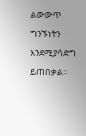ልውውጥ ግንኙነትን እንደሚያሳድግ ይጠበቃል።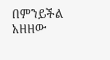በምንይችል አዘዘው